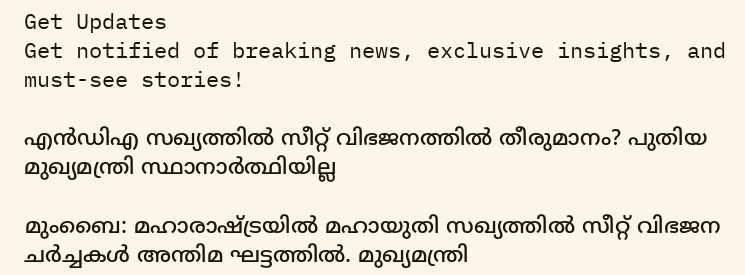Get Updates
Get notified of breaking news, exclusive insights, and must-see stories!

എന്‍ഡിഎ സഖ്യത്തില്‍ സീറ്റ് വിഭജനത്തില്‍ തീരുമാനം? പുതിയ മുഖ്യമന്ത്രി സ്ഥാനാര്‍ത്ഥിയില്ല

മുംബൈ: മഹാരാഷ്ട്രയില്‍ മഹായുതി സഖ്യത്തില്‍ സീറ്റ് വിഭജന ചര്‍ച്ചകള്‍ അന്തിമ ഘട്ടത്തില്‍. മുഖ്യമന്ത്രി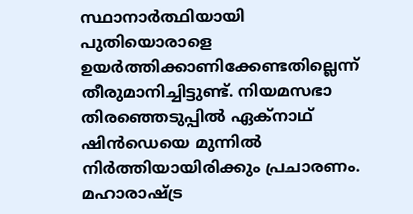സ്ഥാനാര്‍ത്ഥിയായി പുതിയൊരാളെ ഉയര്‍ത്തിക്കാണിക്കേണ്ടതില്ലെന്ന് തീരുമാനിച്ചിട്ടുണ്ട്. നിയമസഭാ തിരഞ്ഞെടുപ്പില്‍ ഏക്‌നാഥ് ഷിന്‍ഡെയെ മുന്നില്‍ നിര്‍ത്തിയായിരിക്കും പ്രചാരണം. മഹാരാഷ്ട്ര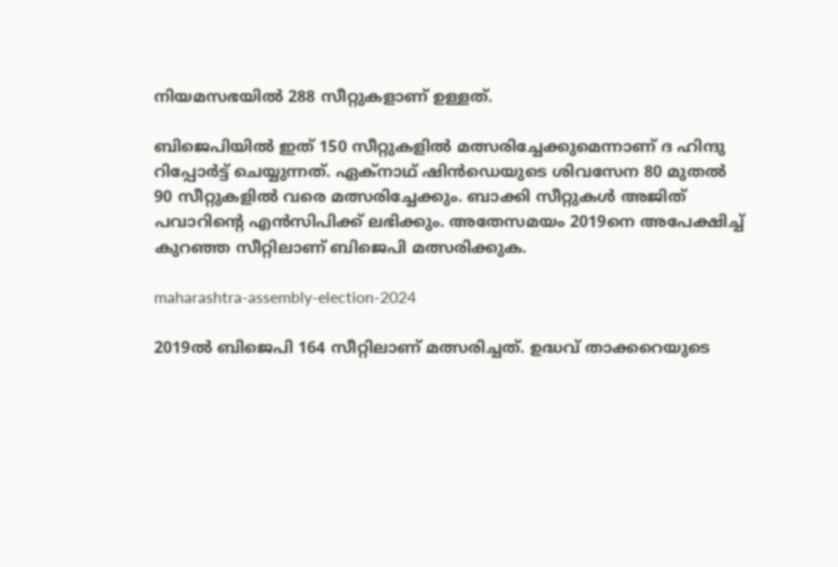നിയമസഭയില്‍ 288 സീറ്റുകളാണ് ഉള്ളത്.

ബിജെപിയില്‍ ഇത് 150 സീറ്റുകളില്‍ മത്സരിച്ചേക്കുമെന്നാണ് ദ ഹിന്ദു റിപ്പോര്‍ട്ട് ചെയ്യുന്നത്. ഏക്‌നാഥ് ഷിന്‍ഡെയുടെ ശിവസേന 80 മുതല്‍ 90 സീറ്റുകളില്‍ വരെ മത്സരിച്ചേക്കും. ബാക്കി സീറ്റുകള്‍ അജിത് പവാറിന്റെ എന്‍സിപിക്ക് ലഭിക്കും. അതേസമയം 2019നെ അപേക്ഷിച്ച് കുറഞ്ഞ സീറ്റിലാണ് ബിജെപി മത്സരിക്കുക.

maharashtra-assembly-election-2024

2019ല്‍ ബിജെപി 164 സീറ്റിലാണ് മത്സരിച്ചത്. ഉദ്ധവ് താക്കറെയുടെ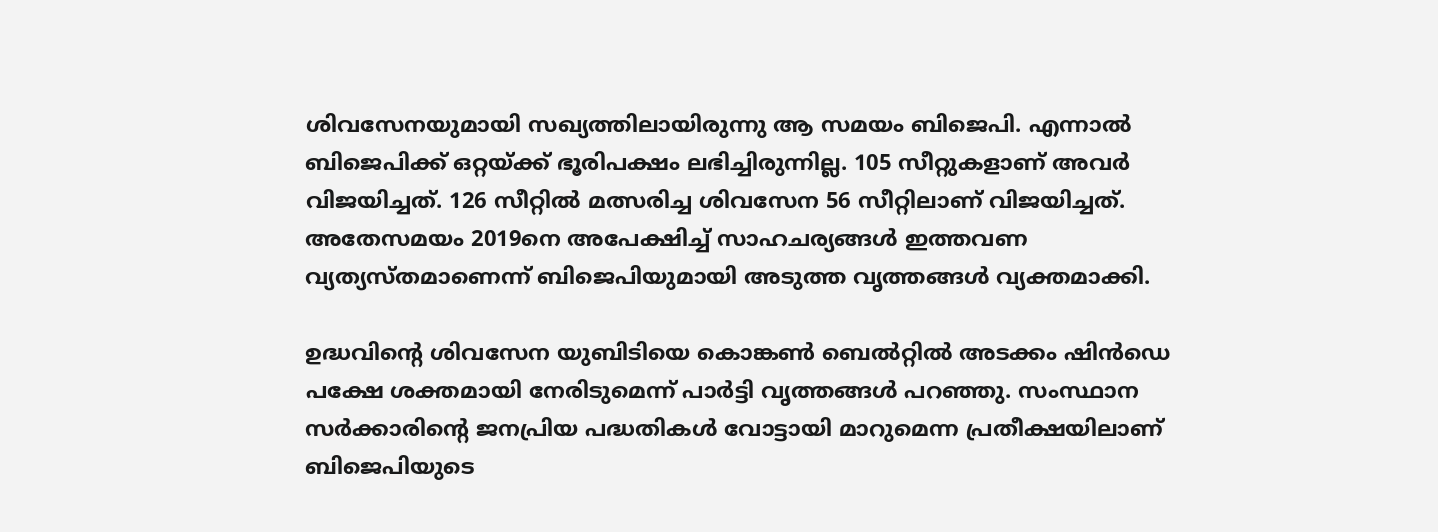ശിവസേനയുമായി സഖ്യത്തിലായിരുന്നു ആ സമയം ബിജെപി. എന്നാല്‍ ബിജെപിക്ക് ഒറ്റയ്ക്ക് ഭൂരിപക്ഷം ലഭിച്ചിരുന്നില്ല. 105 സീറ്റുകളാണ് അവര്‍ വിജയിച്ചത്. 126 സീറ്റില്‍ മത്സരിച്ച ശിവസേന 56 സീറ്റിലാണ് വിജയിച്ചത്. അതേസമയം 2019നെ അപേക്ഷിച്ച് സാഹചര്യങ്ങള്‍ ഇത്തവണ വ്യത്യസ്തമാണെന്ന് ബിജെപിയുമായി അടുത്ത വൃത്തങ്ങള്‍ വ്യക്തമാക്കി.

ഉദ്ധവിന്റെ ശിവസേന യുബിടിയെ കൊങ്കണ്‍ ബെല്‍റ്റില്‍ അടക്കം ഷിന്‍ഡെ പക്ഷേ ശക്തമായി നേരിടുമെന്ന് പാര്‍ട്ടി വൃത്തങ്ങള്‍ പറഞ്ഞു. സംസ്ഥാന സര്‍ക്കാരിന്റെ ജനപ്രിയ പദ്ധതികള്‍ വോട്ടായി മാറുമെന്ന പ്രതീക്ഷയിലാണ് ബിജെപിയുടെ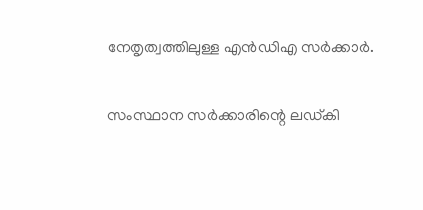നേതൃത്വത്തിലുള്ള എന്‍ഡിഎ സര്‍ക്കാര്‍.

സംസ്ഥാന സര്‍ക്കാരിന്റെ ലഡ്കി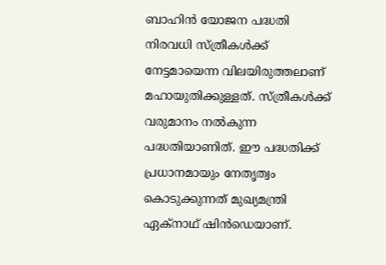ബാഹിന്‍ യോജന പദ്ധതി നിരവധി സ്ത്രീകള്‍ക്ക് നേട്ടമായെന്ന വിലയിരുത്തലാണ് മഹായുതിക്കുള്ളത്. സ്ത്രീകള്‍ക്ക് വരുമാനം നല്‍കുന്ന പദ്ധതിയാണിത്. ഈ പദ്ധതിക്ക് പ്രധാനമായും നേതൃത്വം കൊടുക്കുന്നത് മുഖ്യമന്ത്രി ഏക്‌നാഥ് ഷിന്‍ഡെയാണ്.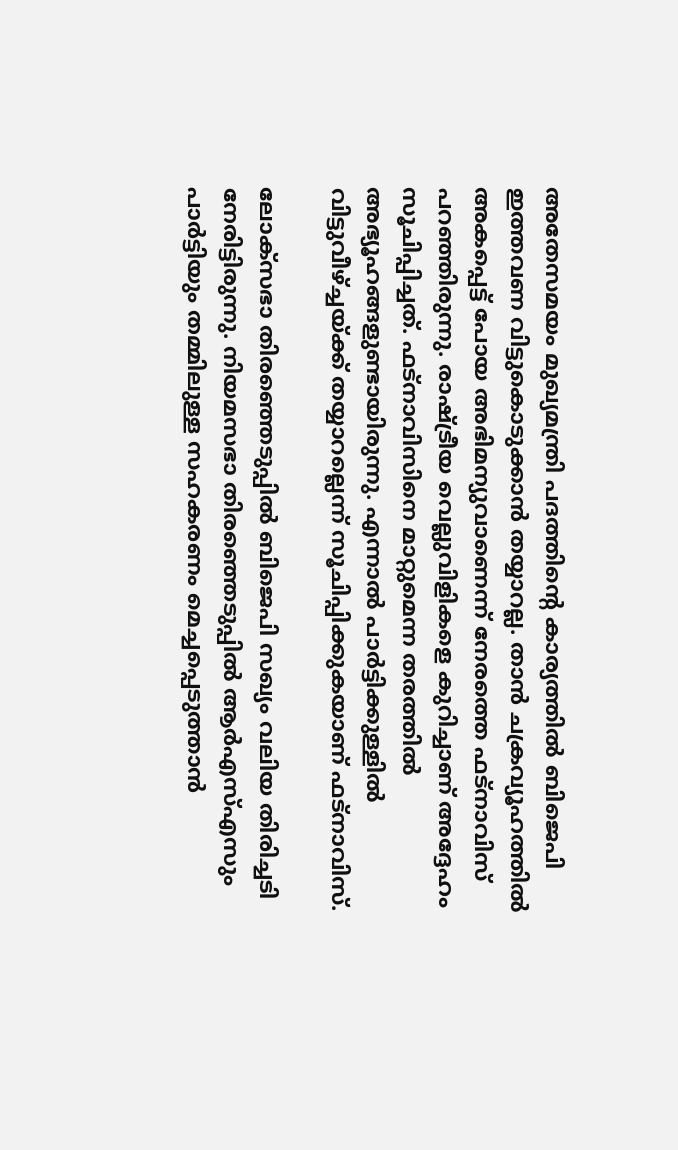അതേസമയം മുഖ്യമന്ത്രി പദത്തിന്റെ കാര്യത്തില്‍ ബിജെപി ഇത്തവണ വിട്ടുകൊടുക്കാന്‍ തയ്യാറല്ല. താന്‍ ചക്രവ്യൂഹത്തില്‍ അകപ്പെട്ട് പോയ അഭിമന്യുവാണെന്ന് നേരത്തെ ഫട്‌നാവിസ് പറഞ്ഞിരുന്നു. രാഷ്ട്രീയ വെല്ലുവിളികളെ കുറിച്ചാണ് അദ്ദേഹം സൂചിപ്പിച്ചത്. ഫട്‌നാവിസിനെ മാറ്റുമെന്ന തരത്തില്‍ അഭ്യൂഹങ്ങളുണ്ടായിരുന്നു. എന്നാല്‍ പാര്‍ട്ടിക്കുള്ളില്‍ വിട്ടുവീഴ്ച്ചയ്ക്ക് തയ്യാറല്ലെന്ന് സൂചിപ്പിക്കുകയാണ് ഫട്‌നാവിസ്.

ലോക്‌സഭാ തിരഞ്ഞെടുപ്പില്‍ ബിജെപി സഖ്യം വലിയ തിരിച്ചടി നേരിട്ടിരുന്നു. നിയമസഭാ തിരഞ്ഞെടുപ്പില്‍ ആര്‍എസ്എസും പാര്‍ട്ടിയും തമ്മിലുള്ള സഹകരണം മെച്ചപ്പെടുത്താന്‍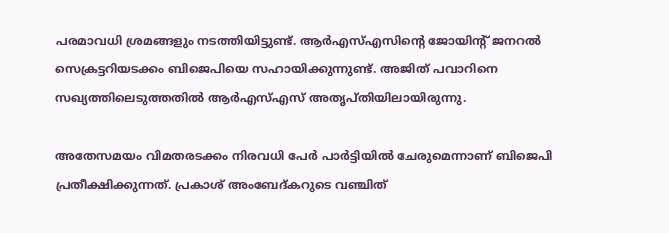പരമാവധി ശ്രമങ്ങളും നടത്തിയിട്ടുണ്ട്. ആര്‍എസ്എസിന്റെ ജോയിന്റ് ജനറല്‍ സെക്രട്ടറിയടക്കം ബിജെപിയെ സഹായിക്കുന്നുണ്ട്. അജിത് പവാറിനെ സഖ്യത്തിലെടുത്തതില്‍ ആര്‍എസ്എസ് അതൃപ്തിയിലായിരുന്നു.

അതേസമയം വിമതരടക്കം നിരവധി പേര്‍ പാര്‍ട്ടിയില്‍ ചേരുമെന്നാണ് ബിജെപി പ്രതീക്ഷിക്കുന്നത്. പ്രകാശ് അംബേദ്കറുടെ വഞ്ചിത്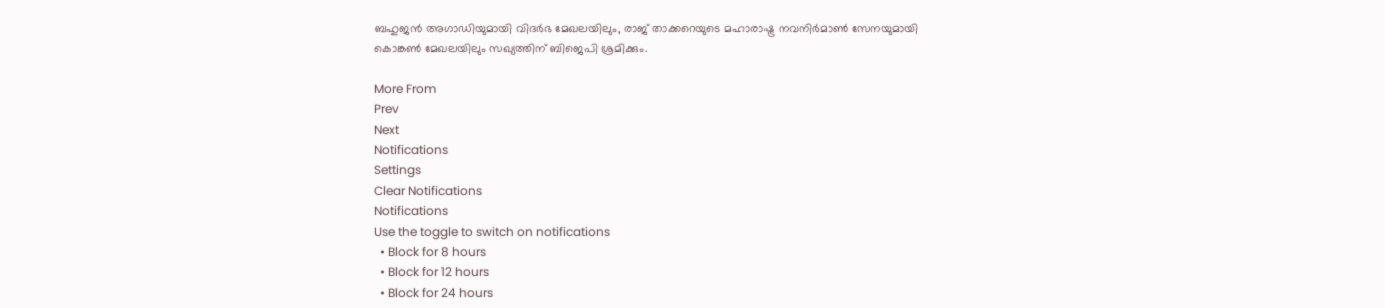ബഹുജന്‍ അഗാഡിയുമായി വിദര്‍ഭ മേഖലയിലും, രാജ് താക്കറെയുടെ മഹാരാഷ്ട്ര നവനിര്‍മാണ്‍ സേനയുമായി കൊങ്കണ്‍ മേഖലയിലും സഖ്യത്തിന് ബിജെപി ശ്രമിക്കും.

More From
Prev
Next
Notifications
Settings
Clear Notifications
Notifications
Use the toggle to switch on notifications
  • Block for 8 hours
  • Block for 12 hours
  • Block for 24 hours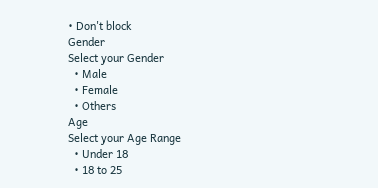• Don't block
Gender
Select your Gender
  • Male
  • Female
  • Others
Age
Select your Age Range
  • Under 18
  • 18 to 25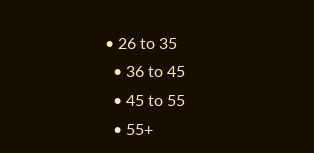• 26 to 35
  • 36 to 45
  • 45 to 55
  • 55+